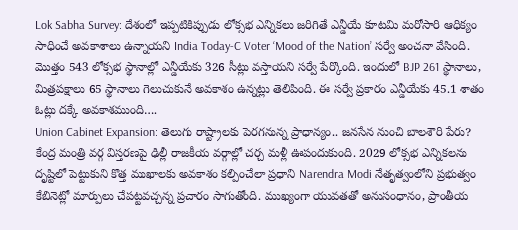Lok Sabha Survey: దేశంలో ఇప్పటికిప్పుడు లోక్సభ ఎన్నికలు జరిగితే ఎన్డీయే కూటమి మరోసారి ఆధిక్యం సాధించే అవకాశాలు ఉన్నాయని India Today-C Voter ‘Mood of the Nation’ సర్వే అంచనా వేసింది. మొత్తం 543 లోక్సభ స్థానాల్లో ఎన్డీయేకు 326 సీట్లు వస్తాయని సర్వే పేర్కొంది. ఇందులో BJP 261 స్థానాలు, మిత్రపక్షాలు 65 స్థానాలు గెలుచుకునే అవకాశం ఉన్నట్లు తెలిపింది. ఈ సర్వే ప్రకారం ఎన్డీయేకు 45.1 శాతం ఓట్లు దక్కే అవకాశముంది….
Union Cabinet Expansion: తెలుగు రాష్ట్రాలకు పెరగనున్న ప్రాధాన్యం.. జనసేన నుంచి బాలశౌరి పేరు? కేంద్ర మంత్రి వర్గ విస్తరణపై ఢిల్లీ రాజకీయ వర్గాల్లో చర్చ మళ్లీ ఊపందుకుంది. 2029 లోక్సభ ఎన్నికలను దృష్టిలో పెట్టుకుని కొత్త ముఖాలకు అవకాశం కల్పించేలా ప్రధాని Narendra Modi నేతృత్వంలోని ప్రభుత్వం కేబినెట్లో మార్పులు చేపట్టవచ్చన్న ప్రచారం సాగుతోంది. ముఖ్యంగా యువతతో అనుసంధానం, ప్రాంతీయ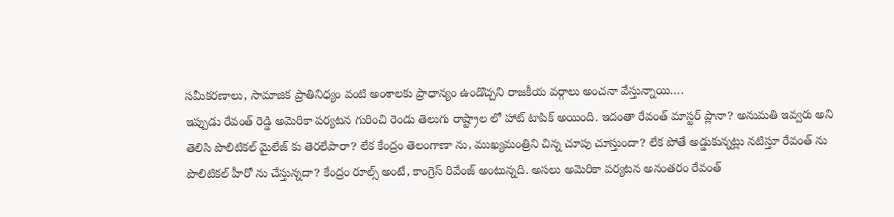సమీకరణాలు, సామాజిక ప్రాతినిధ్యం వంటి అంశాలకు ప్రాధాన్యం ఉండొచ్చని రాజకీయ వర్గాలు అంచనా వేస్తున్నాయి….
ఇప్పుడు రేవంత్ రెడ్డి అమెరికా పర్యటన గురించి రెండు తెలుగు రాష్ట్రాల లో హాట్ టాపిక్ అయింది. ఇదంతా రేవంత్ మాస్టర్ ప్లానా? అనుమతి ఇవ్వరు అని తెలిసి పొలిటికల్ మైలేజ్ కు తెరలేపారా? లేక కేంద్రం తెలంగాణా ను, ముఖ్యమంత్రిని చిన్న చూపు చూస్తుందా? లేక పోతే అడ్డుకున్నట్లు నటిస్తూ రేవంత్ ను పొలిటికల్ హీరో ను చేస్తున్నదా? కేంద్రం రూల్స్ అంటే, కాంగ్రెస్ రివేంజ్ అంటున్నది. అసలు అమెరికా పర్యటన అనంతరం రేవంత్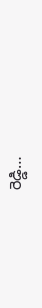రెడ్డి…